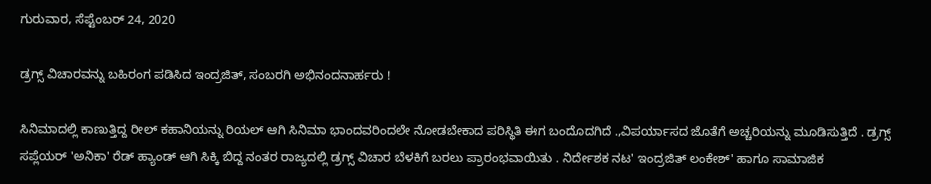ಗುರುವಾರ, ಸೆಪ್ಟೆಂಬರ್ 24, 2020

ಡ್ರಗ್ಸ್ ವಿಚಾರವನ್ನು ಬಹಿರಂಗ ಪಡಿಸಿದ ಇಂದ್ರಜಿತ್, ಸಂಬರಗಿ ಅಭಿನಂದನಾರ್ಹರು !

ಸಿನಿಮಾದಲ್ಲಿ ಕಾಣುತ್ತಿದ್ದ ರೀಲ್ ಕಹಾನಿಯನ್ನು ರಿಯಲ್ ಆಗಿ ಸಿನಿಮಾ ಭಾಂದವರಿಂದಲೇ ನೋಡಬೇಕಾದ ಪರಿಸ್ಥಿತಿ ಈಗ ಬಂದೊದಗಿದೆ .,ವಿಪರ್ಯಾಸದ ಜೊತೆಗೆ ಅಚ್ಚರಿಯನ್ನು ಮೂಡಿಸುತ್ತಿದೆ . ಡ್ರಗ್ಸ್ ಸಪ್ಲೆಯರ್ 'ಅನಿಕಾ' ರೆಡ್ ಹ್ಯಾಂಡ್ ಆಗಿ ಸಿಕ್ಕಿ ಬಿದ್ದ ನಂತರ ರಾಜ್ಯದಲ್ಲಿ ಡ್ರಗ್ಸ್ ವಿಚಾರ ಬೆಳಕಿಗೆ ಬರಲು ಪ್ರಾರಂಭವಾಯಿತು . ನಿರ್ದೇಶಕ ನಟ' ಇಂದ್ರಜಿತ್ ಲಂಕೇಶ್' ಹಾಗೂ ಸಾಮಾಜಿಕ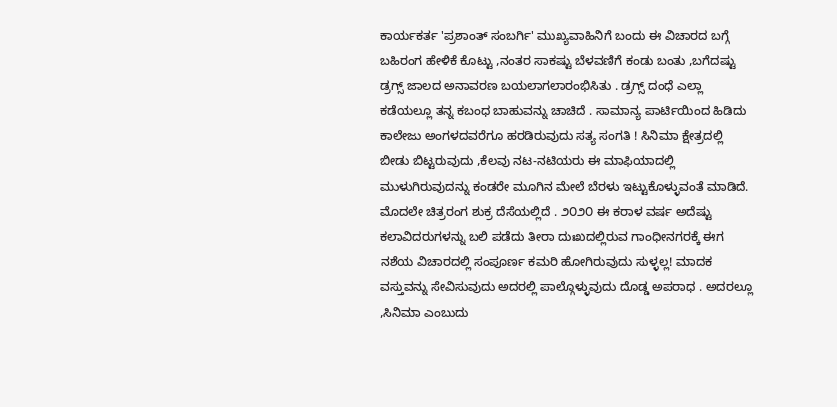ಕಾರ್ಯಕರ್ತ 'ಪ್ರಶಾಂತ್ ಸಂಬರ್ಗಿ' ಮುಖ್ಯವಾಹಿನಿಗೆ ಬಂದು ಈ ವಿಚಾರದ ಬಗ್ಗೆ ಬಹಿರಂಗ ಹೇಳಿಕೆ ಕೊಟ್ಟು ,ನಂತರ ಸಾಕಷ್ಟು ಬೆಳವಣಿಗೆ ಕಂಡು ಬಂತು ,ಬಗೆದಷ್ಟು ಡ್ರಗ್ಸ್ ಜಾಲದ ಅನಾವರಣ ಬಯಲಾಗಲಾರಂಭಿಸಿತು . ಡ್ರಗ್ಸ್ ದಂಧೆ ಎಲ್ಲಾ ಕಡೆಯಲ್ಲೂ ತನ್ನ ಕಬಂಧ ಬಾಹುವನ್ನು ಚಾಚಿದೆ . ಸಾಮಾನ್ಯ ಪಾರ್ಟಿಯಿಂದ ಹಿಡಿದು ಕಾಲೇಜು ಅಂಗಳದವರೆಗೂ ಹರಡಿರುವುದು ಸತ್ಯ ಸಂಗತಿ ! ಸಿನಿಮಾ ಕ್ಷೇತ್ರದಲ್ಲಿ ಬೀಡು ಬಿಟ್ಟರುವುದು ,ಕೆಲವು ನಟ-ನಟಿಯರು ಈ ಮಾಫಿಯಾದಲ್ಲಿ ಮುಳುಗಿರುವುದನ್ನು ಕಂಡರೇ ಮೂಗಿನ ಮೇಲೆ ಬೆರಳು ಇಟ್ಟುಕೊಳ್ಳುವಂತೆ ಮಾಡಿದೆ. ಮೊದಲೇ ಚಿತ್ರರಂಗ ಶುಕ್ರ ದೆಸೆಯಲ್ಲಿದೆ . ೨೦೨೦ ಈ ಕರಾಳ ವರ್ಷ ಅದೆಷ್ಟು ಕಲಾವಿದರುಗಳನ್ನು ಬಲಿ ಪಡೆದು ತೀರಾ ದುಃಖದಲ್ಲಿರುವ ಗಾಂಧೀನಗರಕ್ಕೆ ಈಗ ನಶೆಯ ವಿಚಾರದಲ್ಲಿ ಸಂಪೂರ್ಣ ಕಮರಿ ಹೋಗಿರುವುದು ಸುಳ್ಳಲ್ಲ! ಮಾದಕ ವಸ್ತುವನ್ನು ಸೇವಿಸುವುದು ಅದರಲ್ಲಿ ಪಾಲ್ಗೊಳ್ಳುವುದು ದೊಡ್ಡ ಅಪರಾಧ . ಅದರಲ್ಲೂ ,ಸಿನಿಮಾ ಎಂಬುದು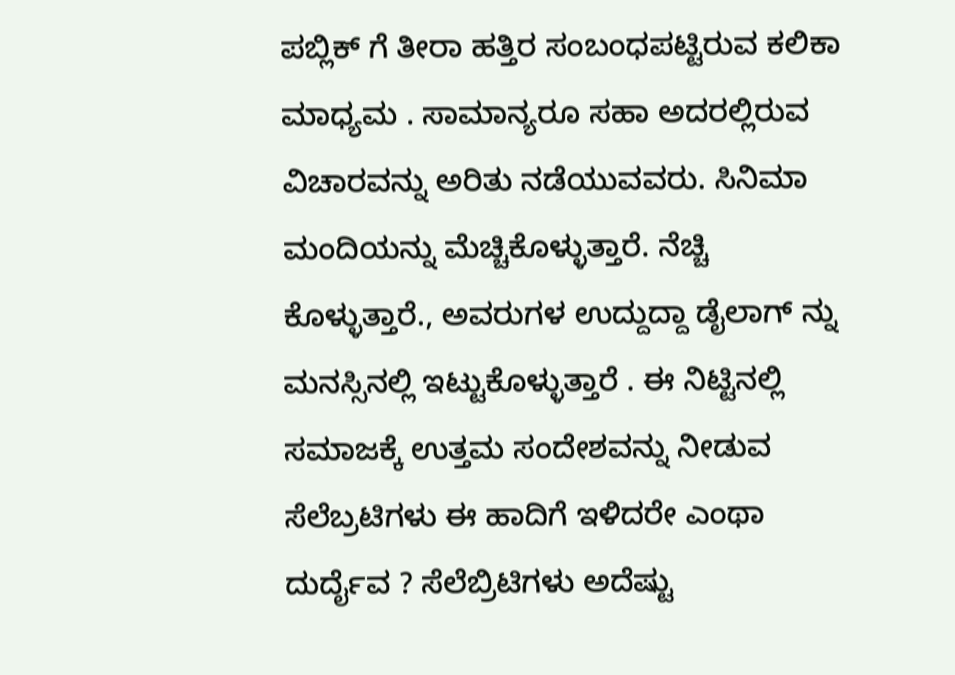ಪಬ್ಲಿಕ್ ಗೆ ತೀರಾ ಹತ್ತಿರ ಸಂಬಂಧಪಟ್ಟಿರುವ ಕಲಿಕಾ ಮಾಧ್ಯಮ . ಸಾಮಾನ್ಯರೂ ಸಹಾ ಅದರಲ್ಲಿರುವ ವಿಚಾರವನ್ನು ಅರಿತು ನಡೆಯುವವರು. ಸಿನಿಮಾ ಮಂದಿಯನ್ನು ಮೆಚ್ಚಿಕೊಳ್ಳುತ್ತಾರೆ. ನೆಚ್ಚಿ ಕೊಳ್ಳುತ್ತಾರೆ., ಅವರುಗಳ ಉದ್ದುದ್ದಾ ಡೈಲಾಗ್ ನ್ನು ಮನಸ್ಸಿನಲ್ಲಿ ಇಟ್ಟುಕೊಳ್ಳುತ್ತಾರೆ . ಈ ನಿಟ್ಟಿನಲ್ಲಿ ಸಮಾಜಕ್ಕೆ ಉತ್ತಮ ಸಂದೇಶವನ್ನು ನೀಡುವ ಸೆಲೆಬ್ರಟಿಗಳು ಈ ಹಾದಿಗೆ ಇಳಿದರೇ ಎಂಥಾ ದುರ್ದೈವ ? ಸೆಲೆಬ್ರಿಟಿಗಳು ಅದೆಷ್ಟು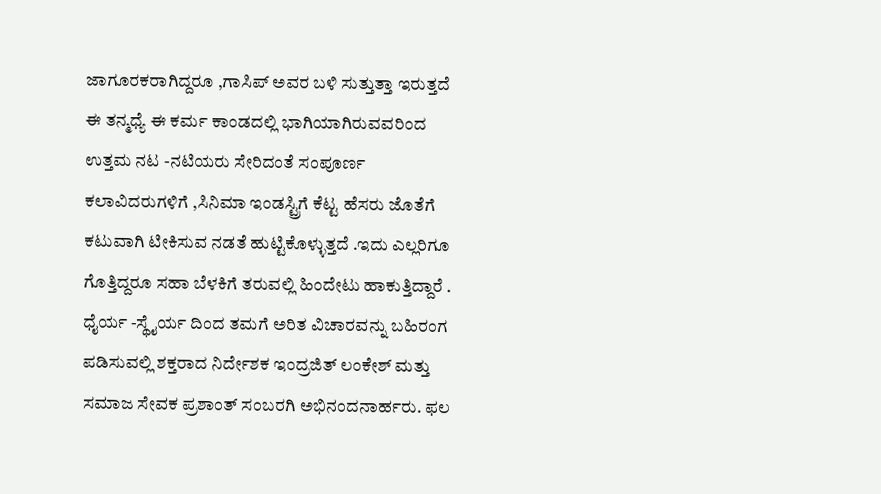ಜಾಗೂರಕರಾಗಿದ್ದರೂ ,ಗಾಸಿಪ್ ಅವರ ಬಳಿ ಸುತ್ತುತ್ತಾ ಇರುತ್ತದೆ ಈ ತನ್ಮಧ್ಯೆ ಈ ಕರ್ಮ ಕಾಂಡದಲ್ಲಿ ಭಾಗಿಯಾಗಿರುವವರಿಂದ ಉತ್ತಮ ನಟ -ನಟಿಯರು ಸೇರಿದಂತೆ ಸಂಪೂರ್ಣ ಕಲಾವಿದರುಗಳಿಗೆ ,ಸಿನಿಮಾ ಇಂಡಸ್ಟ್ರಿಗೆ ಕೆಟ್ಟ ಹೆಸರು ಜೊತೆಗೆ ಕಟುವಾಗಿ ಟೀಕಿಸುವ ನಡತೆ ಹುಟ್ಟಿಕೊಳ್ಳುತ್ತದೆ .ಇದು ಎಲ್ಲರಿಗೂ ಗೊತ್ತಿದ್ದರೂ ಸಹಾ ಬೆಳಕಿಗೆ ತರುವಲ್ಲಿ ಹಿಂದೇಟು ಹಾಕುತ್ತಿದ್ದಾರೆ .
ಧೈರ್ಯ -ಸ್ಥೈರ್ಯ ದಿಂದ ತಮಗೆ ಅರಿತ ವಿಚಾರವನ್ನು ಬಹಿರಂಗ ಪಡಿಸುವಲ್ಲಿ ಶಕ್ತರಾದ ನಿರ್ದೇಶಕ ಇಂದ್ರಜಿತ್ ಲಂಕೇಶ್ ಮತ್ತು ಸಮಾಜ ಸೇವಕ ಪ್ರಶಾಂತ್ ಸಂಬರಗಿ ಅಭಿನಂದನಾರ್ಹರು. ಫಲ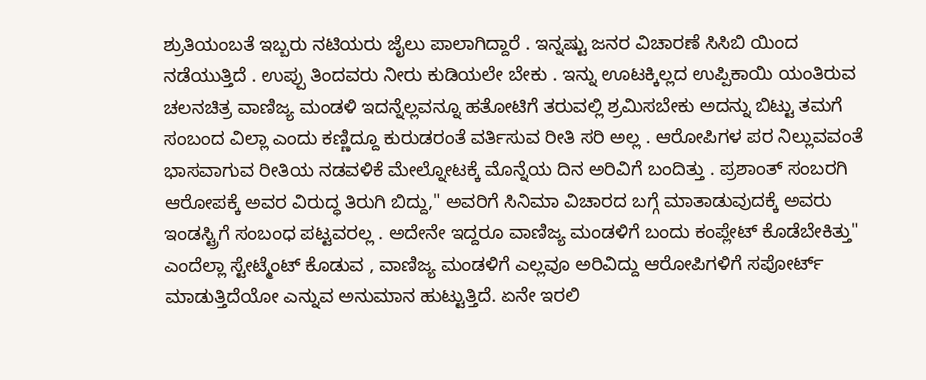ಶ್ರುತಿಯಂಬತೆ ಇಬ್ಬರು ನಟಿಯರು ಜೈಲು ಪಾಲಾಗಿದ್ದಾರೆ . ಇನ್ನಷ್ಟು ಜನರ ವಿಚಾರಣೆ ಸಿಸಿಬಿ ಯಿಂದ ನಡೆಯುತ್ತಿದೆ . ಉಪ್ಪು ತಿಂದವರು ನೀರು ಕುಡಿಯಲೇ ಬೇಕು . ಇನ್ನು ಊಟಕ್ಕಿಲ್ಲದ ಉಪ್ಪಿಕಾಯಿ ಯಂತಿರುವ ಚಲನಚಿತ್ರ ವಾಣಿಜ್ಯ ಮಂಡಳಿ ಇದನ್ನೆಲ್ಲವನ್ನೂ ಹತೋಟಿಗೆ ತರುವಲ್ಲಿ ಶ್ರಮಿಸಬೇಕು ಅದನ್ನು ಬಿಟ್ಟು ತಮಗೆ ಸಂಬಂದ ವಿಲ್ಲಾ ಎಂದು ಕಣ್ಣಿದ್ದೂ ಕುರುಡರಂತೆ ವರ್ತಿಸುವ ರೀತಿ ಸರಿ ಅಲ್ಲ . ಆರೋಪಿಗಳ ಪರ ನಿಲ್ಲುವವಂತೆ ಭಾಸವಾಗುವ ರೀತಿಯ ನಡವಳಿಕೆ ಮೇಲ್ನೋಟಕ್ಕೆ ಮೊನ್ನೆಯ ದಿನ ಅರಿವಿಗೆ ಬಂದಿತ್ತು . ಪ್ರಶಾಂತ್ ಸಂಬರಗಿ ಆರೋಪಕ್ಕೆ ಅವರ ವಿರುದ್ಧ ತಿರುಗಿ ಬಿದ್ದು," ಅವರಿಗೆ ಸಿನಿಮಾ ವಿಚಾರದ ಬಗ್ಗೆ ಮಾತಾಡುವುದಕ್ಕೆ ಅವರು ಇಂಡಸ್ಟ್ರಿಗೆ ಸಂಬಂಧ ಪಟ್ಟವರಲ್ಲ . ಅದೇನೇ ಇದ್ದರೂ ವಾಣಿಜ್ಯ ಮಂಡಳಿಗೆ ಬಂದು ಕಂಪ್ಲೇಟ್ ಕೊಡೆಬೇಕಿತ್ತು" ಎಂದೆಲ್ಲಾ ಸ್ಟೇಟ್ಮೆಂಟ್ ಕೊಡುವ , ವಾಣಿಜ್ಯ ಮಂಡಳಿಗೆ ಎಲ್ಲವೂ ಅರಿವಿದ್ದು ಆರೋಪಿಗಳಿಗೆ ಸಪೋರ್ಟ್ ಮಾಡುತ್ತಿದೆಯೋ ಎನ್ನುವ ಅನುಮಾನ ಹುಟ್ಟುತ್ತಿದೆ. ಏನೇ ಇರಲಿ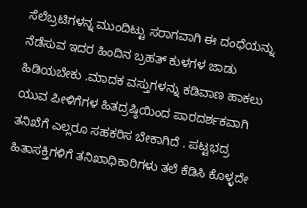ಸೆಲೆಬ್ರಟಿಗಳನ್ನ ಮುಂದಿಟ್ಟು ಸರಾಗವಾಗಿ ಈ ದಂಧೆಯನ್ನು ನೆಡೆಸುವ ಇದರ ಹಿಂದಿನ ಬ್ರಹತ್ ಕುಳಗಳ ಜಾಡು ಹಿಡಿಯಬೇಕು .ಮಾದಕ ವಸ್ತುಗಳನ್ನು ಕಡಿವಾಣ ಹಾಕಲು ಯುವ ಪೀಳಿಗೆಗಳ ಹಿತದ್ರಷ್ಠಿಯಿಂದ ಪಾರದರ್ಶಕವಾಗಿ ತನಿಖೆಗೆ ಎಲ್ಲರೂ ಸಹಕರಿಸ ಬೇಕಾಗಿದೆ . ಪಟ್ಟಭದ್ರ ಹಿತಾಸಕ್ತಿಗಳಿಗೆ ತನಿಖಾಧಿಕಾರಿಗಳು ತಲೆ ಕೆಡಿಸಿ ಕೊಳ್ಳದೇ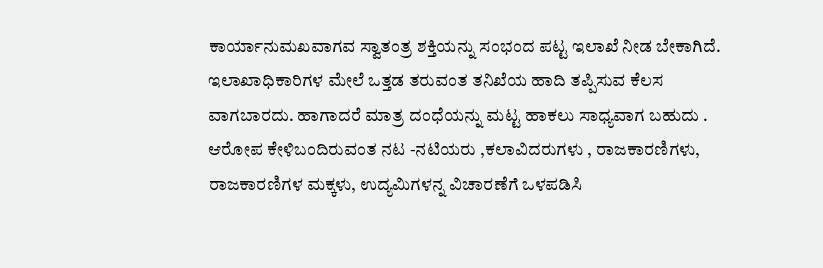ಕಾರ್ಯಾನುಮಖವಾಗವ ಸ್ವಾತಂತ್ರ ಶಕ್ತಿಯನ್ನು ಸಂಭಂದ ಪಟ್ಟ ಇಲಾಖೆ ನೀಡ ಬೇಕಾಗಿದೆ. ಇಲಾಖಾಧಿಕಾರಿಗಳ ಮೇಲೆ ಒತ್ತಡ ತರುವಂತ ತನಿಖೆಯ ಹಾದಿ ತಪ್ಪಿಸುವ ಕೆಲಸ ವಾಗಬಾರದು. ಹಾಗಾದರೆ ಮಾತ್ರ ದಂಧೆಯನ್ನು ಮಟ್ಟ ಹಾಕಲು ಸಾಧ್ಯವಾಗ ಬಹುದು . ಆರೋಪ ಕೇಳಿಬಂದಿರುವಂತ ನಟ -ನಟಿಯರು ,ಕಲಾವಿದರುಗಳು , ರಾಜಕಾರಣಿಗಳು, ರಾಜಕಾರಣಿಗಳ ಮಕ್ಕಳು, ಉದ್ಯಮಿಗಳನ್ನ ವಿಚಾರಣೆಗೆ ಒಳಪಡಿಸಿ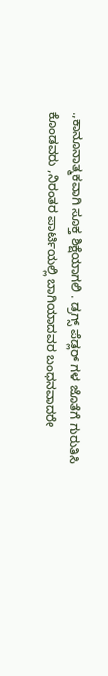.,ಕಾನೂನಾತ್ಮಕವಾಗಿ ಸೂಕ್ತ ಶಿಕ್ಷೆಯಾಗಲಿ . ಡ್ರಗ್ಸ್ ಪೆಡ್ಲರ್ ಗಳ ಜೊತೆಗೆ ಗುರುತಿಸಿ ಕೊಂಡವರು ,ನಿರಂತರ ಪಾರ್ಟಿಯಲ್ಲಿ ಬಾಗಿಯಾದವರ ಬಂಧನವಾದರೇ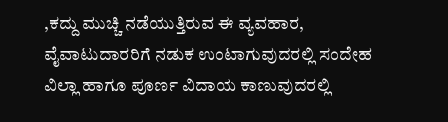,ಕದ್ದು ಮುಚ್ಚಿ ನಡೆಯುತ್ತಿರುವ ಈ ವ್ಯವಹಾರ, ವೈವಾಟುದಾರರಿಗೆ ನಡುಕ ಉಂಟಾಗುವುದರಲ್ಲಿ ಸಂದೇಹ ವಿಲ್ಲಾ ಹಾಗೂ ಪೂರ್ಣ ವಿದಾಯ ಕಾಣುವುದರಲ್ಲಿ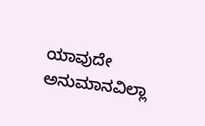ಯಾವುದೇ ಅನುಮಾನವಿಲ್ಲಾ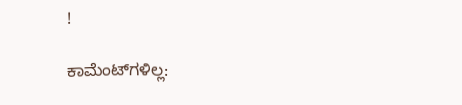!

ಕಾಮೆಂಟ್‌ಗಳಿಲ್ಲ: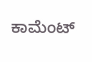ಕಾಮೆಂಟ್‌‌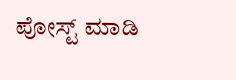ಪೋಸ್ಟ್‌ ಮಾಡಿ